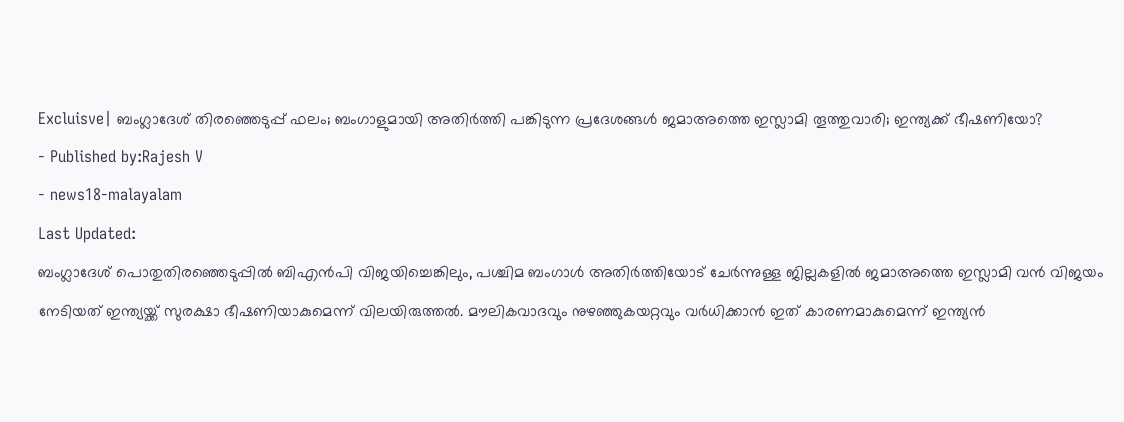Excluisve| ബംഗ്ലാദേശ് തിരഞ്ഞെടുപ്പ് ഫലം; ബംഗാളുമായി അതിർത്തി പങ്കിടുന്ന പ്രദേശങ്ങൾ ജമാഅത്തെ ഇസ്ലാമി തൂത്തുവാരി; ഇന്ത്യക്ക് ഭീഷണിയോ?
- Published by:Rajesh V
- news18-malayalam
Last Updated:
ബംഗ്ലാദേശ് പൊതുതിരഞ്ഞെടുപ്പിൽ ബിഎൻപി വിജയിച്ചെങ്കിലും, പശ്ചിമ ബംഗാൾ അതിർത്തിയോട് ചേർന്നുള്ള ജില്ലകളിൽ ജമാഅത്തെ ഇസ്ലാമി വൻ വിജയം നേടിയത് ഇന്ത്യയ്ക്ക് സുരക്ഷാ ഭീഷണിയാകുമെന്ന് വിലയിരുത്തൽ. മൗലികവാദവും നുഴഞ്ഞുകയറ്റവും വർധിക്കാൻ ഇത് കാരണമാകുമെന്ന് ഇന്ത്യൻ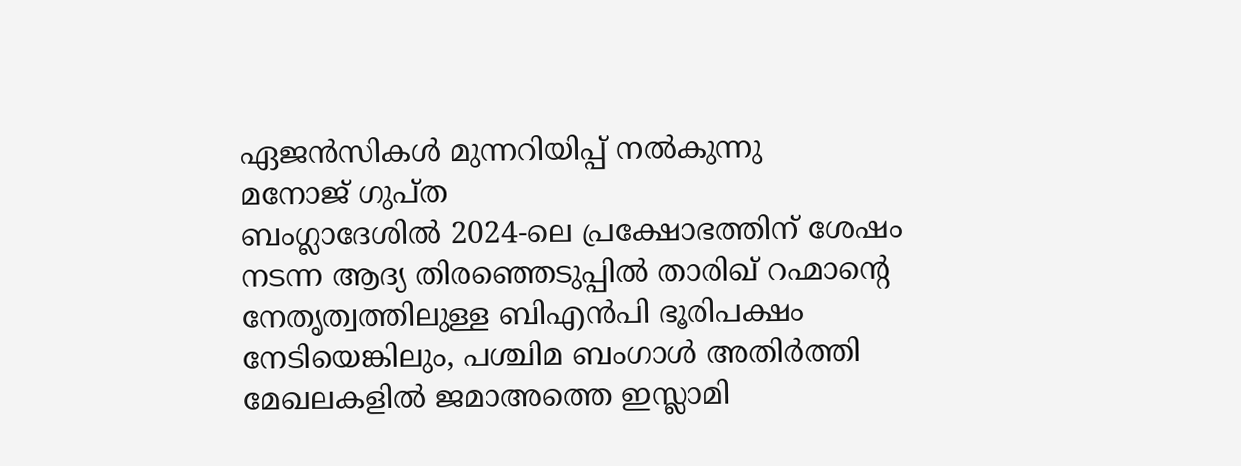ഏജൻസികൾ മുന്നറിയിപ്പ് നൽകുന്നു
മനോജ് ഗുപ്ത
ബംഗ്ലാദേശിൽ 2024-ലെ പ്രക്ഷോഭത്തിന് ശേഷം നടന്ന ആദ്യ തിരഞ്ഞെടുപ്പിൽ താരിഖ് റഹ്മാന്റെ നേതൃത്വത്തിലുള്ള ബിഎൻപി ഭൂരിപക്ഷം നേടിയെങ്കിലും, പശ്ചിമ ബംഗാൾ അതിർത്തി മേഖലകളിൽ ജമാഅത്തെ ഇസ്ലാമി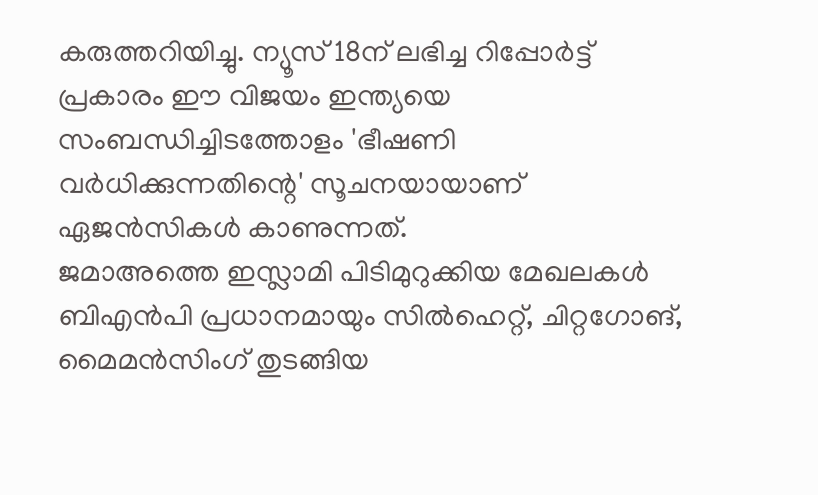കരുത്തറിയിച്ചു. ന്യൂസ് 18ന് ലഭിച്ച റിപ്പോർട്ട് പ്രകാരം ഈ വിജയം ഇന്ത്യയെ സംബന്ധിച്ചിടത്തോളം 'ഭീഷണി വർധിക്കുന്നതിന്റെ' സൂചനയായാണ് ഏജൻസികൾ കാണുന്നത്.
ജമാഅത്തെ ഇസ്ലാമി പിടിമുറുക്കിയ മേഖലകൾ
ബിഎൻപി പ്രധാനമായും സിൽഹെറ്റ്, ചിറ്റഗോങ്, മൈമൻസിംഗ് തുടങ്ങിയ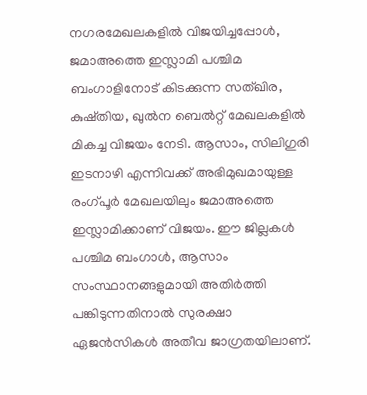നഗരമേഖലകളിൽ വിജയിച്ചപ്പോൾ, ജമാഅത്തെ ഇസ്ലാമി പശ്ചിമ ബംഗാളിനോട് കിടക്കുന്ന സത്ഖിര, കുഷ്തിയ, ഖുൽന ബെൽറ്റ് മേഖലകളിൽ മികച്ച വിജയം നേടി. ആസാം, സിലിഗുരി ഇടനാഴി എന്നിവക്ക് അഭിമുഖമായുള്ള രംഗ്പൂർ മേഖലയിലും ജമാഅത്തെ ഇസ്ലാമിക്കാണ് വിജയം. ഈ ജില്ലകൾ പശ്ചിമ ബംഗാൾ, ആസാം സംസ്ഥാനങ്ങളുമായി അതിർത്തി പങ്കിടുന്നതിനാൽ സുരക്ഷാ ഏജൻസികൾ അതീവ ജാഗ്രതയിലാണ്.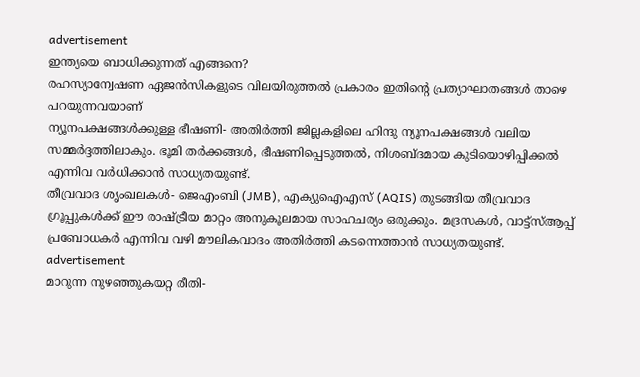advertisement
ഇന്ത്യയെ ബാധിക്കുന്നത് എങ്ങനെ?
രഹസ്യാന്വേഷണ ഏജൻസികളുടെ വിലയിരുത്തൽ പ്രകാരം ഇതിന്റെ പ്രത്യാഘാതങ്ങൾ താഴെ പറയുന്നവയാണ്
ന്യൂനപക്ഷങ്ങൾക്കുള്ള ഭീഷണി- അതിർത്തി ജില്ലകളിലെ ഹിന്ദു ന്യൂനപക്ഷങ്ങൾ വലിയ സമ്മർദ്ദത്തിലാകും. ഭൂമി തർക്കങ്ങൾ, ഭീഷണിപ്പെടുത്തൽ, നിശബ്ദമായ കുടിയൊഴിപ്പിക്കൽ എന്നിവ വർധിക്കാൻ സാധ്യതയുണ്ട്.
തീവ്രവാദ ശൃംഖലകൾ- ജെഎംബി (JMB), എക്യുഐഎസ് (AQIS) തുടങ്ങിയ തീവ്രവാദ ഗ്രൂപ്പുകൾക്ക് ഈ രാഷ്ട്രീയ മാറ്റം അനുകൂലമായ സാഹചര്യം ഒരുക്കും. മദ്രസകൾ, വാട്ട്സ്ആപ്പ് പ്രബോധകർ എന്നിവ വഴി മൗലികവാദം അതിർത്തി കടന്നെത്താൻ സാധ്യതയുണ്ട്.
advertisement
മാറുന്ന നുഴഞ്ഞുകയറ്റ രീതി-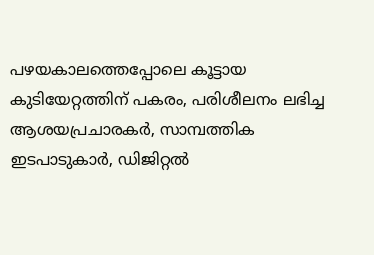പഴയകാലത്തെപ്പോലെ കൂട്ടായ കുടിയേറ്റത്തിന് പകരം, പരിശീലനം ലഭിച്ച ആശയപ്രചാരകർ, സാമ്പത്തിക ഇടപാടുകാർ, ഡിജിറ്റൽ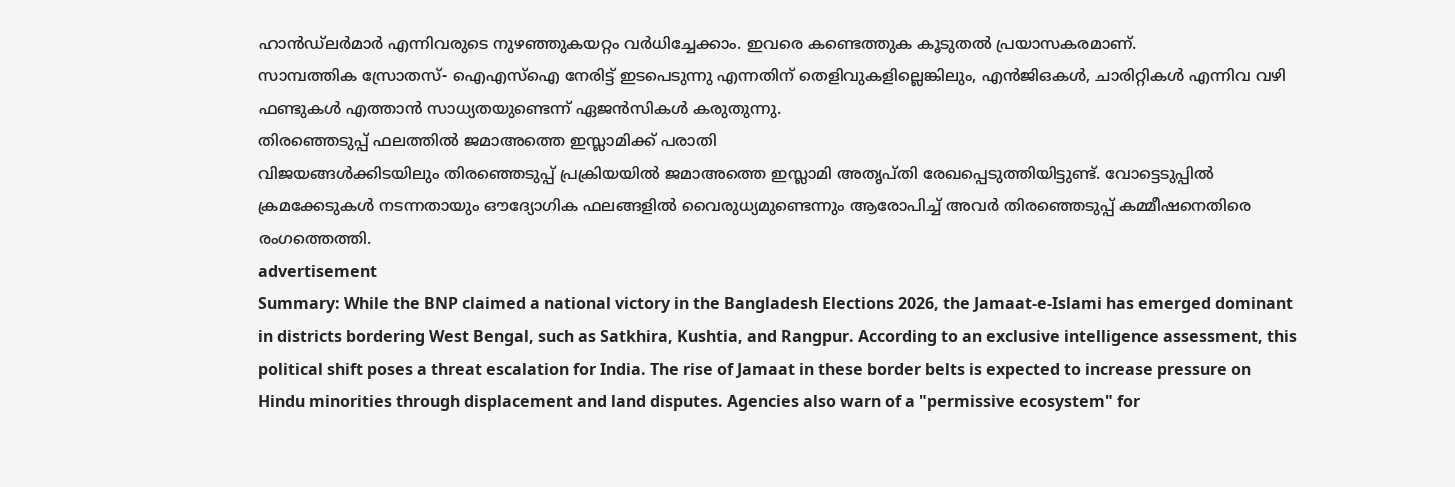ഹാൻഡ്ലർമാർ എന്നിവരുടെ നുഴഞ്ഞുകയറ്റം വർധിച്ചേക്കാം. ഇവരെ കണ്ടെത്തുക കൂടുതൽ പ്രയാസകരമാണ്.
സാമ്പത്തിക സ്രോതസ്- ഐഎസ്ഐ നേരിട്ട് ഇടപെടുന്നു എന്നതിന് തെളിവുകളില്ലെങ്കിലും, എൻജിഒകൾ, ചാരിറ്റികൾ എന്നിവ വഴി ഫണ്ടുകൾ എത്താൻ സാധ്യതയുണ്ടെന്ന് ഏജൻസികൾ കരുതുന്നു.
തിരഞ്ഞെടുപ്പ് ഫലത്തിൽ ജമാഅത്തെ ഇസ്ലാമിക്ക് പരാതി
വിജയങ്ങൾക്കിടയിലും തിരഞ്ഞെടുപ്പ് പ്രക്രിയയിൽ ജമാഅത്തെ ഇസ്ലാമി അതൃപ്തി രേഖപ്പെടുത്തിയിട്ടുണ്ട്. വോട്ടെടുപ്പിൽ ക്രമക്കേടുകൾ നടന്നതായും ഔദ്യോഗിക ഫലങ്ങളിൽ വൈരുധ്യമുണ്ടെന്നും ആരോപിച്ച് അവർ തിരഞ്ഞെടുപ്പ് കമ്മീഷനെതിരെ രംഗത്തെത്തി.
advertisement
Summary: While the BNP claimed a national victory in the Bangladesh Elections 2026, the Jamaat-e-Islami has emerged dominant in districts bordering West Bengal, such as Satkhira, Kushtia, and Rangpur. According to an exclusive intelligence assessment, this political shift poses a threat escalation for India. The rise of Jamaat in these border belts is expected to increase pressure on Hindu minorities through displacement and land disputes. Agencies also warn of a "permissive ecosystem" for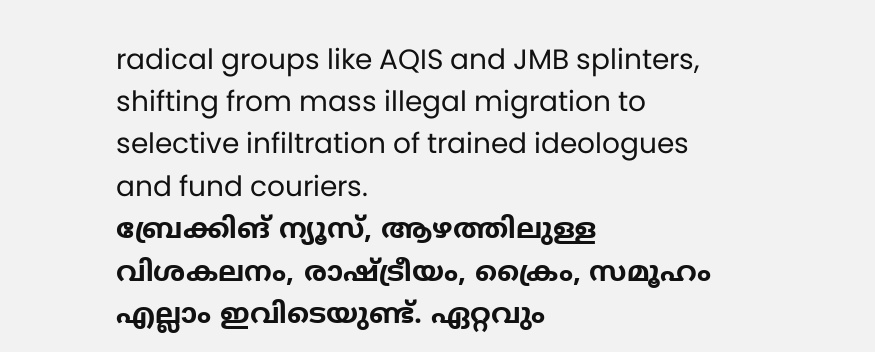radical groups like AQIS and JMB splinters, shifting from mass illegal migration to selective infiltration of trained ideologues and fund couriers.
ബ്രേക്കിങ് ന്യൂസ്, ആഴത്തിലുള്ള വിശകലനം, രാഷ്ട്രീയം, ക്രൈം, സമൂഹം എല്ലാം ഇവിടെയുണ്ട്. ഏറ്റവും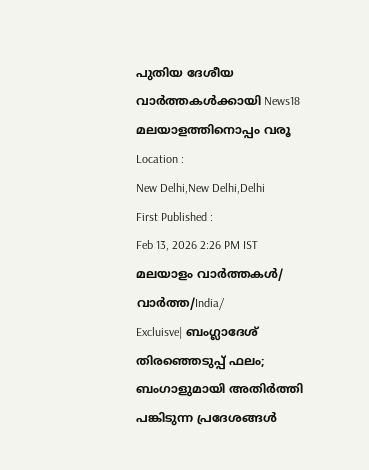പുതിയ ദേശീയ വാർത്തകൾക്കായി News18 മലയാളത്തിനൊപ്പം വരൂ
Location :
New Delhi,New Delhi,Delhi
First Published :
Feb 13, 2026 2:26 PM IST
മലയാളം വാർത്തകൾ/ വാർത്ത/India/
Excluisve| ബംഗ്ലാദേശ് തിരഞ്ഞെടുപ്പ് ഫലം; ബംഗാളുമായി അതിർത്തി പങ്കിടുന്ന പ്രദേശങ്ങൾ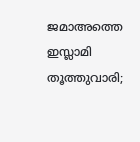ജമാഅത്തെ ഇസ്ലാമി തൂത്തുവാരി;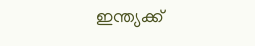ഇന്ത്യക്ക്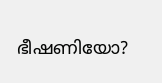ഭീഷണിയോ?